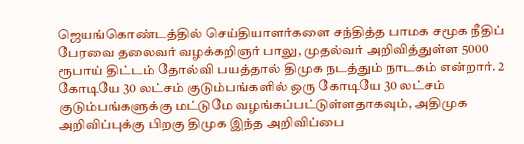ஜெயங்கொண்டத்தில் செய்தியாளர்களை சந்தித்த பாமக சமூக நீதிப் பேரவை தலைவர் வழக்கறிஞர் பாலு, முதல்வர் அறிவித்துள்ள 5000 ரூபாய் திட்டம் தோல்வி பயத்தால் திமுக நடத்தும் நாடகம் என்றார். 2 கோடியே 30 லட்சம் குடும்பங்களில் ஒரு கோடியே 30 லட்சம் குடும்பங்களுக்கு மட்டுமே வழங்கப்பட்டுள்ளதாகவும், அதிமுக அறிவிப்புக்கு பிறகு திமுக இந்த அறிவிப்பை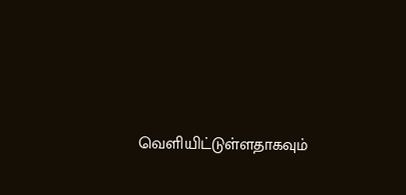வெளியிட்டுள்ளதாகவும்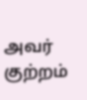அவர் குற்றம்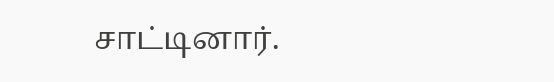சாட்டினார்.